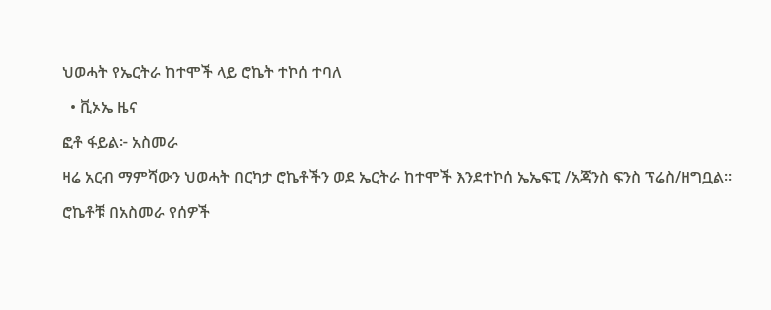ህወሓት የኤርትራ ከተሞች ላይ ሮኬት ተኮሰ ተባለ

  • ቪኦኤ ዜና

ፎቶ ፋይል፦ አስመራ

ዛሬ አርብ ማምሻውን ህወሓት በርካታ ሮኬቶችን ወደ ኤርትራ ከተሞች እንደተኮሰ ኤኤፍፒ /አጃንስ ፍንስ ፕሬስ/ዘግቧል።

ሮኬቶቹ በአስመራ የሰዎች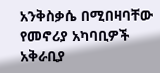አንቅስቃሴ በሚበዛባቸው የመኖሪያ አካባቢዎች አቅራቢያ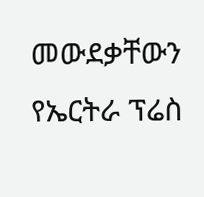መውደቃቸውን የኤርትራ ፕሬስ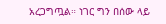አረጋግጧል። ነገር ግን በሰው ላይ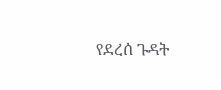የደረሰ ጉዳት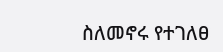ስለመኖሩ የተገለፀ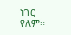ነገር የለም።